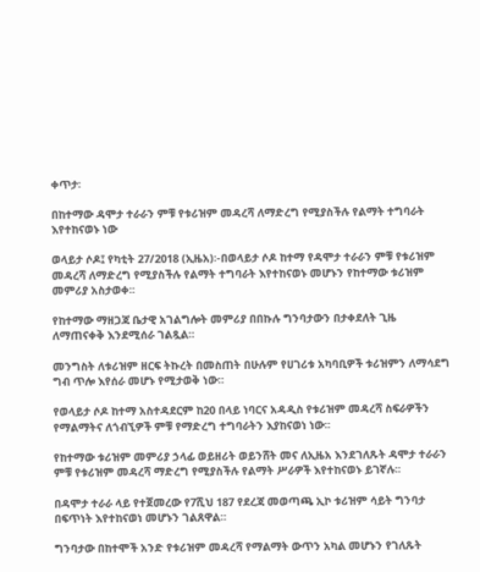ቀጥታ፡

በከተማው ዳሞታ ተራራን ምቹ የቱሪዝም መዳረሻ ለማድረግ የሚያስችሉ የልማት ተግባራት እየተከናወኑ ነው

ወላይታ ሶዶ፤ የካቲት 27/2018 (ኢዜአ)፡-በወላይታ ሶዶ ከተማ የዳሞታ ተራራን ምቹ የቱሪዝም መዳረሻ ለማድረግ የሚያስችሉ የልማት ተግባራት እየተከናወኑ መሆኑን የከተማው ቱሪዝም መምሪያ አስታወቀ፡፡

የከተማው ማዘጋጃ ቤታዊ አገልግሎት መምሪያ በበኩሉ ግንባታውን በታቀደለት ጊዜ ለማጠናቀቅ እንደሚሰራ ገልጿል።

መንግስት ለቱሪዝም ዘርፍ ትኩረት በመስጠት በሁሉም የሀገሪቱ አካባቢዎች ቱሪዝምን ለማሳደግ ግብ ጥሎ እየሰራ መሆኑ የሚታወቅ ነው።

የወላይታ ሶዶ ከተማ አስተዳደርም ከ20 በላይ ነባርና አዳዲስ የቱሪዝም መዳረሻ ስፍራዎችን የማልማትና ለጎብኚዎች ምቹ የማድረግ ተግባራትን እያከናወነ ነው፡፡

የከተማው ቱሪዝም መምሪያ ኃላፊ ወይዘሪት ወይንሸት መና ለኢዜአ እንደገለጹት ዳሞታ ተራራን ምቹ የቱሪዝም መዳረሻ ማድረግ የሚያስችሉ የልማት ሥራዎች እየተከናወኑ ይገኛሉ፡፡

በዳሞታ ተራራ ላይ የተጀመረው የ7ሺህ 187 የደረጃ መወጣጫ ኢኮ ቱሪዝም ሳይት ግንባታ በፍጥነት እየተከናወነ መሆኑን ገልጸዋል።

ግንባታው በከተሞች አንድ የቱሪዝም መዳረሻ የማልማት ውጥን አካል መሆኑን የገለጹት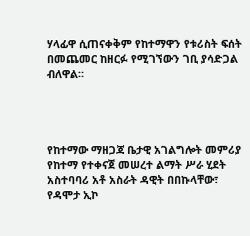ሃላፊዋ ሲጠናቀቅም የከተማዋን የቱሪስት ፍሰት በመጨመር ከዘርፉ የሚገኘውን ገቢ ያሳድጋል ብለዋል።




የከተማው ማዘጋጃ ቤታዊ አገልግሎት መምሪያ የከተማ የተቀናጀ መሠረተ ልማት ሥራ ሂደት አስተባባሪ አቶ አስራት ዳዊት በበኩላቸው፣ የዳሞታ ኢኮ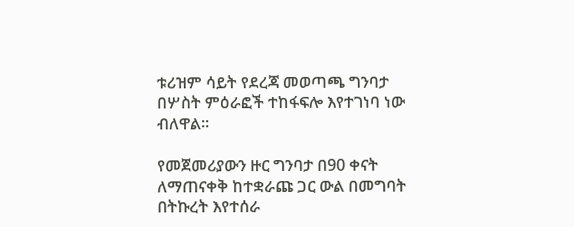ቱሪዝም ሳይት የደረጃ መወጣጫ ግንባታ በሦስት ምዕራፎች ተከፋፍሎ እየተገነባ ነው ብለዋል፡፡

የመጀመሪያውን ዙር ግንባታ በ90 ቀናት ለማጠናቀቅ ከተቋራጩ ጋር ውል በመግባት በትኩረት እየተሰራ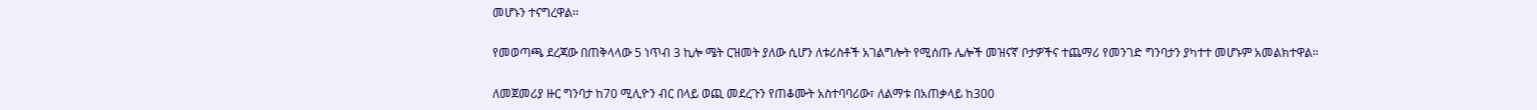መሆኑን ተናግረዋል፡፡

የመወጣጫ ደረጃው በጠቅላላው 5 ነጥብ 3 ኪሎ ሜት ርዝመት ያለው ሲሆን ለቱሪስቶች አገልግሎት የሚሰጡ ሌሎች መዝናኛ ቦታዎችና ተጨማሪ የመንገድ ግንባታን ያካተተ መሆኑም አመልክተዋል።

ለመጀመሪያ ዙር ግንባታ ከ70 ሚሊዮን ብር በላይ ወጪ መደረጉን የጠቆሙት አስተባባሪው፣ ለልማቱ በአጠቃላይ ከ300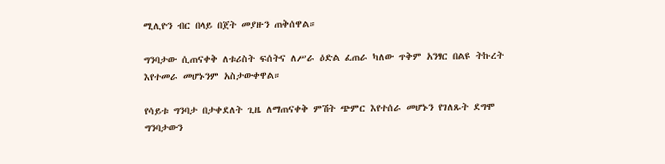ሚሊዮን ብር በላይ በጀት መያዙን ጠቅሰዋል።

ግንባታው ሲጠናቀቅ ለቱሪስት ፍሰትና ለሥራ ዕድል ፈጠራ ካለው ጥቅም አንፃር በልዩ ትኩረት እየተመራ መሆኑንም አስታውቀዋል።

የሳይቱ ግንባታ በታቀደለት ጊዜ ለማጠናቀቅ ምሽት ጭምር እየተሰራ መሆኑን የገለጹት ደግሞ ግንባታውን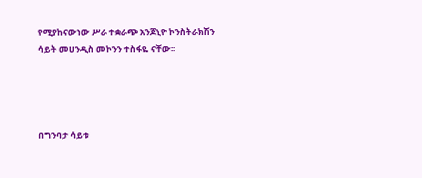የሚያከናውነው ሥራ ተቋራጭ አንጆኒዮ ኮንስትራክሽን ሳይት መሀንዲስ መኮንን ተስፋዬ ናቸው፡፡




በግንባታ ሳይቱ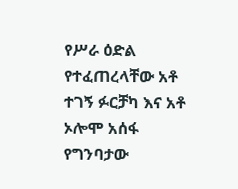የሥራ ዕድል የተፈጠረላቸው አቶ ተገኝ ፉርቻካ እና አቶ ኦሎሞ አሰፋ የግንባታው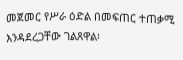መጀመር የሥራ ዕድል በመፍጠር ተጠቃሚ እንዳደረጋቸው ገልጸዋል፡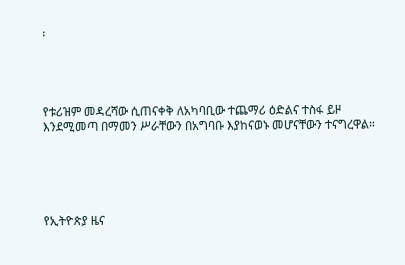፡




የቱሪዝም መዳረሻው ሲጠናቀቅ ለአካባቢው ተጨማሪ ዕድልና ተስፋ ይዞ እንደሚመጣ በማመን ሥራቸውን በአግባቡ እያከናወኑ መሆናቸውን ተናግረዋል።





የኢትዮጵያ ዜና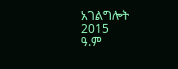አገልግሎት
2015
ዓ.ም